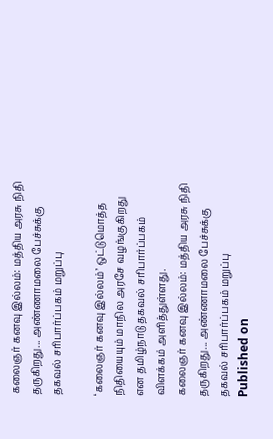கலைஞர் கனவு இல்லம்: மத்திய அரசு நிதி தருகிறது... அண்ணாமலை பேச்சுக்கு தகவல் சரிபார்ப்பகம் மறுப்பு

‘கலைஞர் கனவு இல்லம்’ ஒட்டுமொத்த நிதியையும் மாநில அரசே வழங்குகிறது என தமிழ்நாடு தகவல் சரிபார்ப்பகம் விளக்கம் அளித்துள்ளது.
கலைஞர் கனவு இல்லம்: மத்திய அரசு நிதி தருகிறது... அண்ணாமலை பேச்சுக்கு தகவல் சரிபார்ப்பகம் மறுப்பு
Published on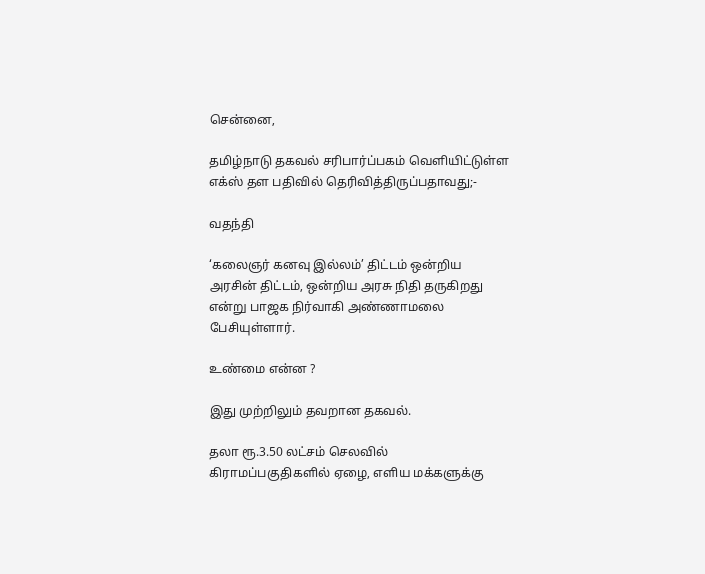சென்னை,

தமிழ்நாடு தகவல் சரிபார்ப்பகம் வெளியிட்டுள்ள எக்ஸ் தள பதிவில் தெரிவித்திருப்பதாவது;-

வதந்தி

‘கலைஞர் கனவு இல்லம்’ திட்டம் ஒன்றிய அரசின் திட்டம், ஒன்றிய அரசு நிதி தருகிறது என்று பாஜக நிர்வாகி அண்ணாமலை பேசியுள்ளார்.

உண்மை என்ன ?

இது முற்றிலும் தவறான தகவல்.

தலா ரூ.3.50 லட்சம் செலவில் கிராமப்பகுதிகளில் ஏழை, எளிய மக்களுக்கு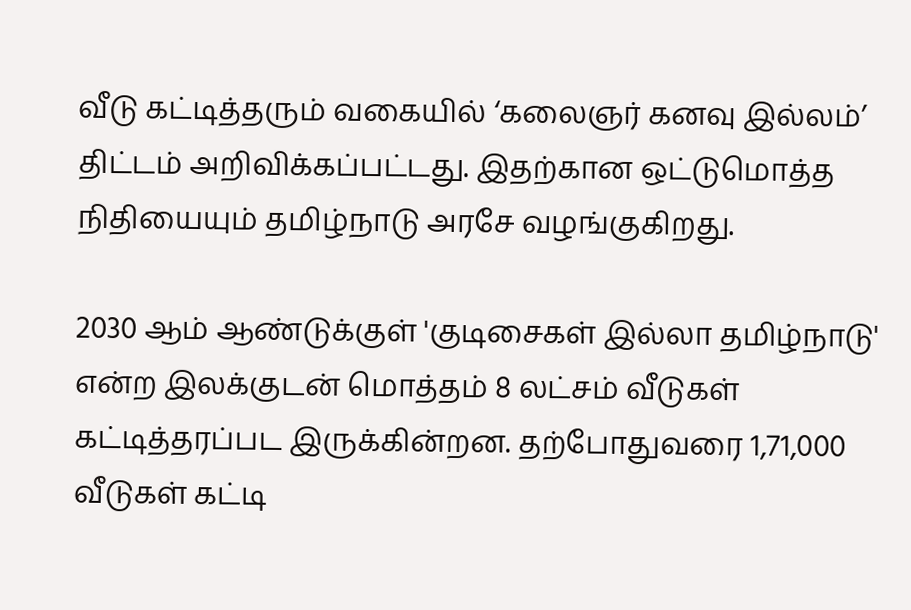வீடு கட்டித்தரும் வகையில் ‘கலைஞர் கனவு இல்லம்’ திட்டம் அறிவிக்கப்பட்டது. இதற்கான ஒட்டுமொத்த நிதியையும் தமிழ்நாடு அரசே வழங்குகிறது.

2030 ஆம் ஆண்டுக்குள் 'குடிசைகள் இல்லா தமிழ்நாடு' என்ற இலக்குடன் மொத்தம் 8 லட்சம் வீடுகள் கட்டித்தரப்பட இருக்கின்றன. தற்போதுவரை 1,71,000 வீடுகள் கட்டி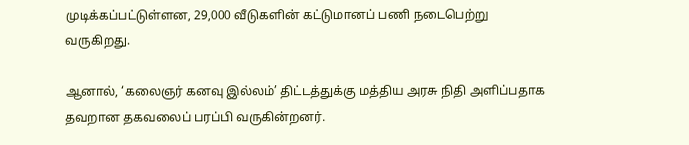முடிக்கப்பட்டுள்ளன, 29,000 வீடுகளின் கட்டுமானப் பணி நடைபெற்று வருகிறது.

ஆனால், ‘கலைஞர் கனவு இல்லம்’ திட்டத்துக்கு மத்திய அரசு நிதி அளிப்பதாக தவறான தகவலைப் பரப்பி வருகின்றனர்.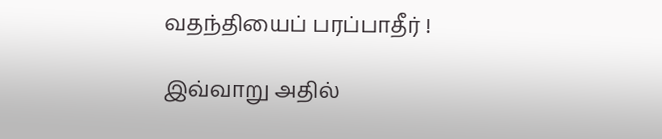வதந்தியைப் பரப்பாதீர் !

இவ்வாறு அதில்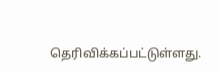தெரிவிக்கப்பட்டுள்ளது.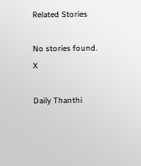Related Stories

No stories found.
X

Daily Thanthi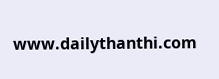www.dailythanthi.com